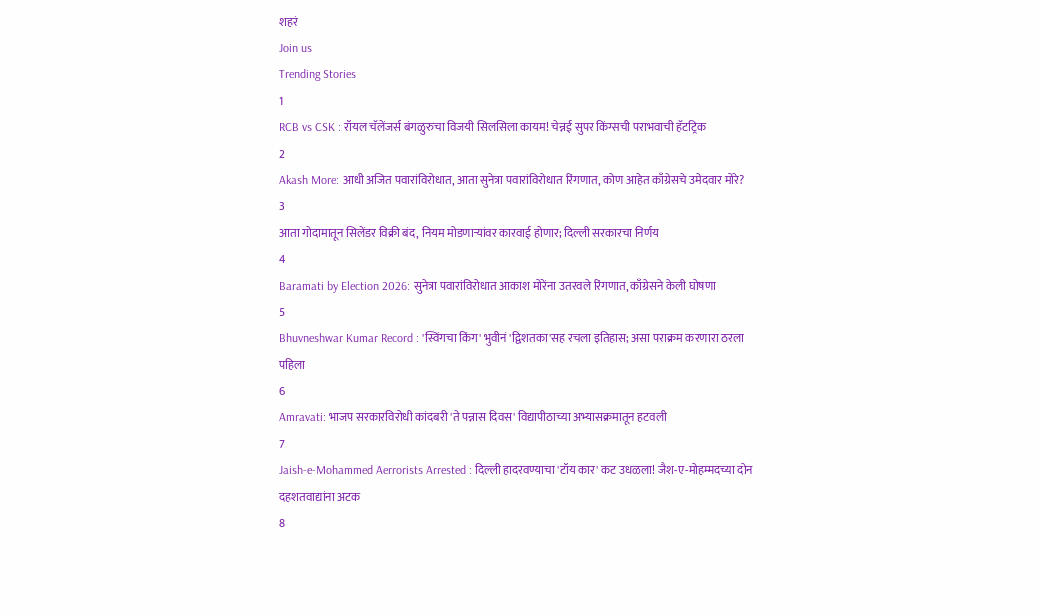शहरं
Join us
Trending Stories
1
RCB vs CSK : रॉयल चॅलेंजर्स बंगळुरुचा विजयी सिलसिला कायम! चेन्नई सुपर किंग्सची पराभवाची हॅटट्रिक
2
Akash More: आधी अजित पवारांविरोधात, आता सुनेत्रा पवारांविरोधात रिंगणात, कोण आहेत काँग्रेसचे उमेदवार मोरे?
3
आता गोदामातून सिलेंडर विक्री बंद, नियम मोडणाऱ्यांवर कारवाई होणार; दिल्ली सरकारचा निर्णय
4
Baramati by Election 2026: सुनेत्रा पवारांविरोधात आकाश मोरेंना उतरवले रिंगणात, काँग्रेसने केली घोषणा
5
Bhuvneshwar Kumar Record : 'स्विंगचा किंग' भुवीनं 'द्विशतका'सह रचला इतिहास; असा पराक्रम करणारा ठरला पहिला
6
Amravati: भाजप सरकारविरोधी कांदबरी 'ते पन्नास दिवस' विद्यापीठाच्या अभ्यासक्रमातून हटवली
7
Jaish-e-Mohammed Aerrorists Arrested : दिल्ली हादरवण्याचा 'टॉय कार' कट उधळला! जैश-ए-मोहम्मदच्या दोन दहशतवाद्यांना अटक
8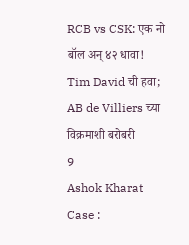RCB vs CSK: एक नो बॉल अन् ४२ धावा! Tim David ची हवा; AB de Villiers च्या विक्रमाशी बरोबरी
9
Ashok Kharat Case :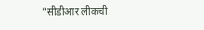"सीडीआर लीकची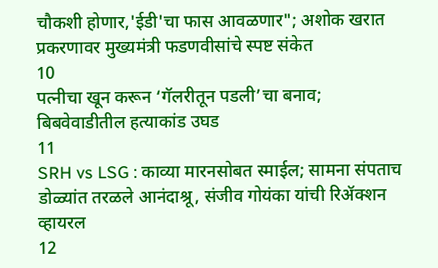चौकशी होणार,'ईडी'चा फास आवळणार"; अशोक खरात प्रकरणावर मुख्यमंत्री फडणवीसांचे स्पष्ट संकेत
10
पत्नीचा खून करून ‘गॅलरीतून पडली’चा बनाव; बिबवेवाडीतील हत्याकांड उघड
11
SRH vs LSG : काव्या मारनसोबत स्माईल; सामना संपताच डोळ्यांत तरळले आनंदाश्रू, संजीव गोयंका यांची रिॲक्शन व्हायरल
12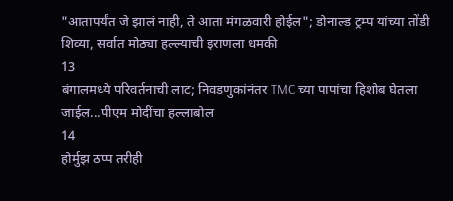"आतापर्यंत जे झालं नाही, ते आता मंगळवारी होईल"; डोनाल्ड ट्रम्प यांच्या तोंडी शिव्या, सर्वात मोठ्या हल्ल्याची इराणला धमकी
13
बंगालमध्ये परिवर्तनाची लाट; निवडणुकांनंतर TMC च्या पापांचा हिशोब घेतला जाईल...पीएम मोदींचा हल्लाबोल
14
होर्मुझ ठप्प तरीही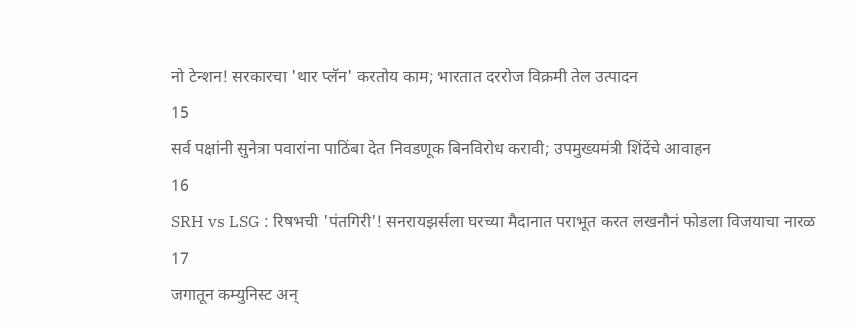नो टेन्शन! सरकारचा 'थार प्लॅन' करतोय काम; भारतात दररोज विक्रमी तेल उत्पादन
15
सर्व पक्षांनी सुनेत्रा पवारांना पाठिंबा देत निवडणूक बिनविरोध करावी; उपमुख्यमंत्री शिंदेंचे आवाहन
16
SRH vs LSG : रिषभची 'पंतगिरी'! सनरायझर्सला घरच्या मैदानात पराभूत करत लखनौनं फोडला विजयाचा नारळ
17
जगातून कम्युनिस्ट अन्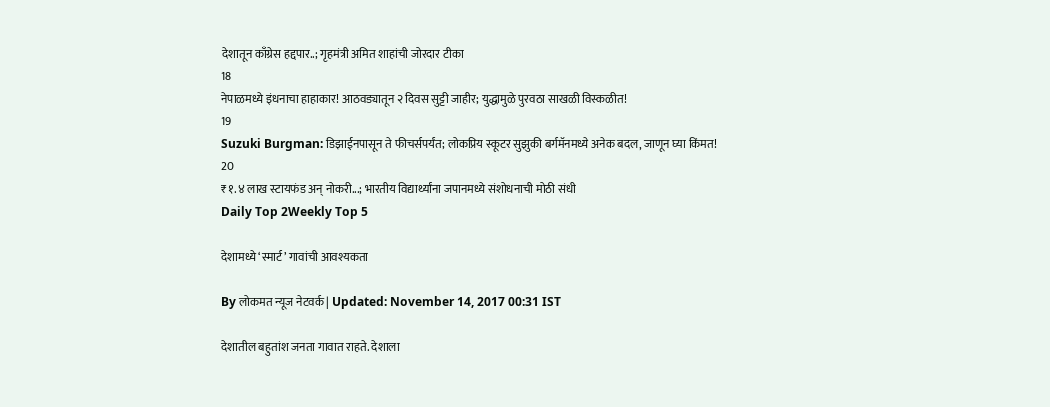देशातून काँग्रेस हद्दपार..; गृहमंत्री अमित शाहांची जोरदार टीका
18
नेपाळमध्ये इंधनाचा हाहाकार! आठवड्यातून २ दिवस सुट्टी जाहीर; युद्धामुळे पुरवठा साखळी विस्कळीत!
19
Suzuki Burgman: डिझाईनपासून ते फीचर्सपर्यंत; लोकप्रिय स्कूटर सुझुकी बर्गमॅनमध्ये अनेक बदल, जाणून घ्या किंमत!
20
₹१.४ लाख स्टायफंड अन् नोकरी...; भारतीय विद्यार्थ्यांना जपानमध्ये संशोधनाची मोठी संधी
Daily Top 2Weekly Top 5

देशामध्ये ‘स्मार्ट’ गावांची आवश्यकता

By लोकमत न्यूज नेटवर्क | Updated: November 14, 2017 00:31 IST

देशातील बहुतांश जनता गावात राहते. देशाला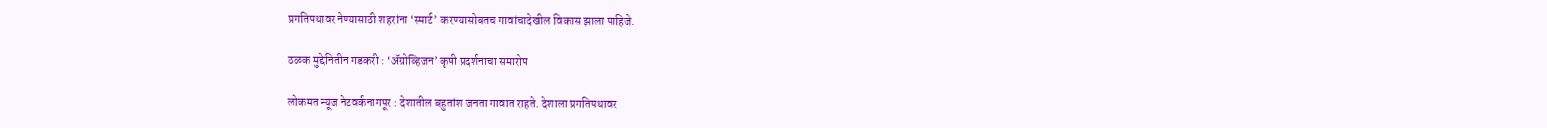प्रगतिपथावर नेण्यासाठी शहरांना ‘स्मार्ट’ करण्यासोबतच गावांचादेखील विकास झाला पाहिजे.

ठळक मुद्देनितीन गडकरी : ‘अ‍ॅग्रोव्हिजन’ कृषी प्रदर्शनाचा समारोप

लोकमत न्यूज नेटवर्कनागपूर : देशातील बहुतांश जनता गावात राहते. देशाला प्रगतिपथावर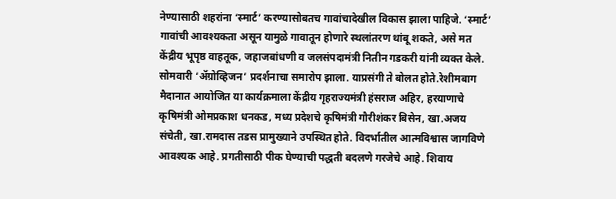नेण्यासाठी शहरांना ‘स्मार्ट’ करण्यासोबतच गावांचादेखील विकास झाला पाहिजे. ‘स्मार्ट’ गावांची आवश्यकता असून यामुळे गावातून होणारे स्थलांतरण थांबू शकते, असे मत केंद्रीय भूपृष्ठ वाहतूक, जहाजबांधणी व जलसंपदामंत्री नितीन गडकरी यांनी व्यक्त केले. सोमवारी ‘अ‍ॅग्रोव्हिजन’ प्रदर्शनाचा समारोप झाला. याप्रसंगी ते बोलत होते.रेशीमबाग मैदानात आयोजित या कार्यक्रमाला केंद्रीय गृहराज्यमंत्री हंसराज अहिर, हरयाणाचे कृषिमंत्री ओमप्रकाश धनकड, मध्य प्रदेशचे कृषिमंत्री गौरीशंकर बिसेन, खा.अजय संचेती, खा.रामदास तडस प्रामुख्याने उपस्थित होते. विदर्भातील आत्मविश्वास जागविणे आवश्यक आहे. प्रगतीसाठी पीक घेण्याची पद्धती बदलणे गरजेचे आहे. शिवाय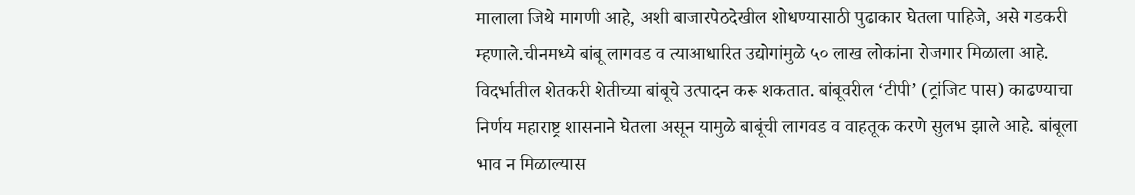मालाला जिथे मागणी आहे, अशी बाजारपेठदेखील शोधण्यासाठी पुढाकार घेतला पाहिजे, असे गडकरी म्हणाले.चीनमध्ये बांबू लागवड व त्याआधारित उद्योगांमुळे ५० लाख लोकांना रोजगार मिळाला आहे. विदर्भातील शेतकरी शेतीच्या बांबूचे उत्पादन करू शकतात. बांबूवरील ‘टीपी’ (ट्रांजिट पास) काढण्याचा निर्णय महाराष्ट्र शासनाने घेतला असून यामुळे बाबूंची लागवड व वाहतूक करणे सुलभ झाले आहे. बांबूला भाव न मिळाल्यास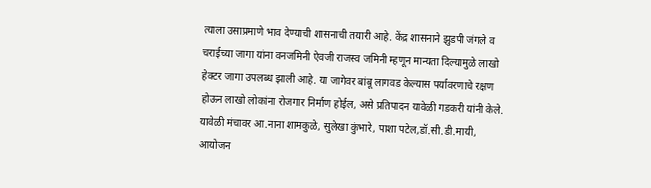त्याला उसाप्रमाणे भाव देण्याची शासनाची तयारी आहे. केंद्र शासनाने झुडपी जंगले व चराईच्या जागा यांना वनजमिनी ऐवजी राजस्व जमिनी म्हणून मान्यता दिल्यामुळे लाखो हेक्टर जागा उपलब्ध झाली आहे. या जागेवर बांबू लागवड केल्यास पर्यावरणाचे रक्षण होऊन लाखो लोकांना रोजगार निर्माण होईल, असे प्रतिपादन यावेळी गडकरी यांनी केले. यावेळी मंचावर आ.नाना शामकुळे, सुलेखा कुंभारे, पाशा पटेल,डॉ.सी.डी.मायी, आयोजन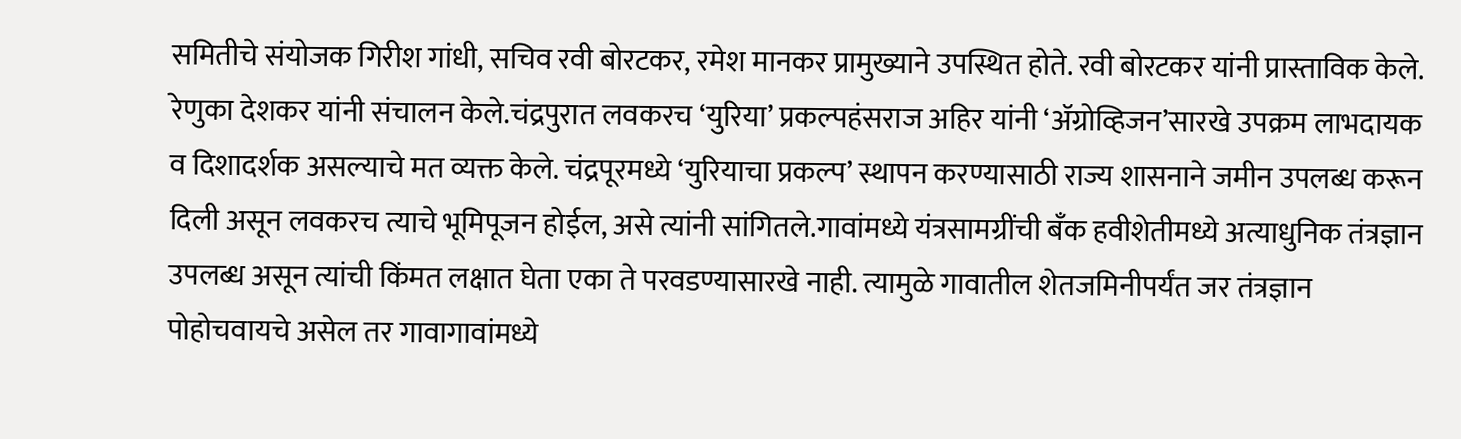समितीचे संयोजक गिरीश गांधी, सचिव रवी बोरटकर, रमेश मानकर प्रामुख्याने उपस्थित होते. रवी बोरटकर यांनी प्रास्ताविक केले. रेणुका देशकर यांनी संचालन केले.चंद्रपुरात लवकरच ‘युरिया’ प्रकल्पहंसराज अहिर यांनी ‘अ‍ॅग्रोव्हिजन’सारखे उपक्रम लाभदायक व दिशादर्शक असल्याचे मत व्यक्त केले. चंद्रपूरमध्ये ‘युरियाचा प्रकल्प’ स्थापन करण्यासाठी राज्य शासनाने जमीन उपलब्ध करून दिली असून लवकरच त्याचे भूमिपूजन होईल, असे त्यांनी सांगितले.गावांमध्ये यंत्रसामग्रींची बँक हवीशेतीमध्ये अत्याधुनिक तंत्रज्ञान उपलब्ध असून त्यांची किंमत लक्षात घेता एका ते परवडण्यासारखे नाही. त्यामुळे गावातील शेतजमिनीपर्यंत जर तंत्रज्ञान पोहोचवायचे असेल तर गावागावांमध्ये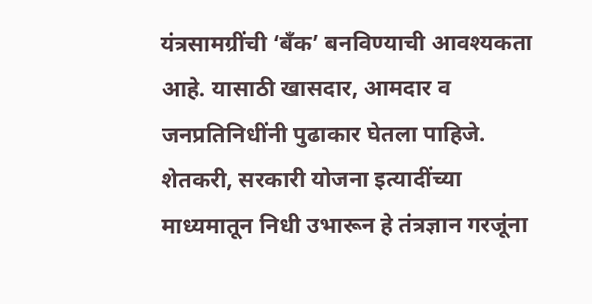यंत्रसामग्रींची ‘बँक’ बनविण्याची आवश्यकता आहे. यासाठी खासदार, आमदार व जनप्रतिनिधींनी पुढाकार घेतला पाहिजे. शेतकरी, सरकारी योजना इत्यादींच्या माध्यमातून निधी उभारून हे तंत्रज्ञान गरजूंना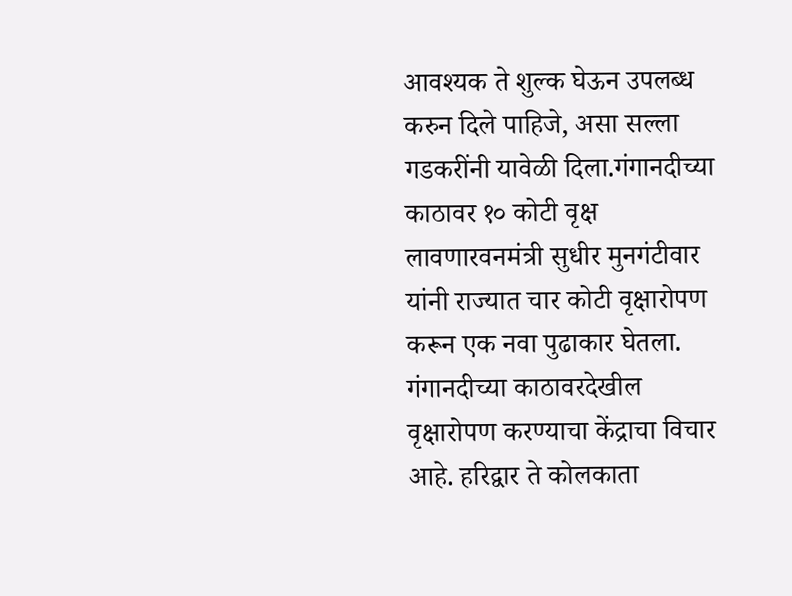आवश्यक ते शुल्क घेऊन उपलब्ध करुन दिले पाहिजे, असा सल्ला गडकरींनी यावेळी दिला.गंगानदीच्या काठावर १० कोटी वृक्ष लावणारवनमंत्री सुधीर मुनगंटीवार यांनी राज्यात चार कोटी वृक्षारोपण करून एक नवा पुढाकार घेतला. गंगानदीच्या काठावरदेखील वृक्षारोपण करण्याचा केंद्राचा विचार आहे. हरिद्वार ते कोलकाता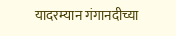यादरम्यान गंगानदीच्या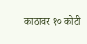काठावर १० कोटी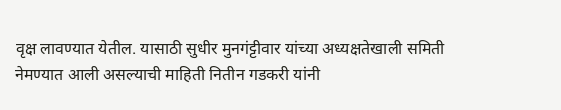वृक्ष लावण्यात येतील. यासाठी सुधीर मुनगंट्टीवार यांच्या अध्यक्षतेखाली समिती नेमण्यात आली असल्याची माहिती नितीन गडकरी यांनी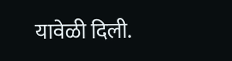यावेळी दिली.